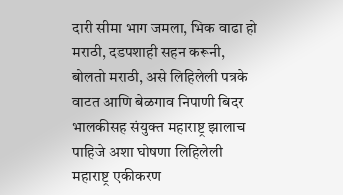दारी सीमा भाग जमला, भिक वाढा हो मराठी, दडपशाही सहन करूनी, बोलतो मराठी, असे लिहिलेली पत्रके वाटत आणि बेळगाव निपाणी बिदर भालकीसह संयुक्त महाराष्ट्र झालाच पाहिजे अशा घोषणा लिहिलेली महाराष्ट्र एकीकरण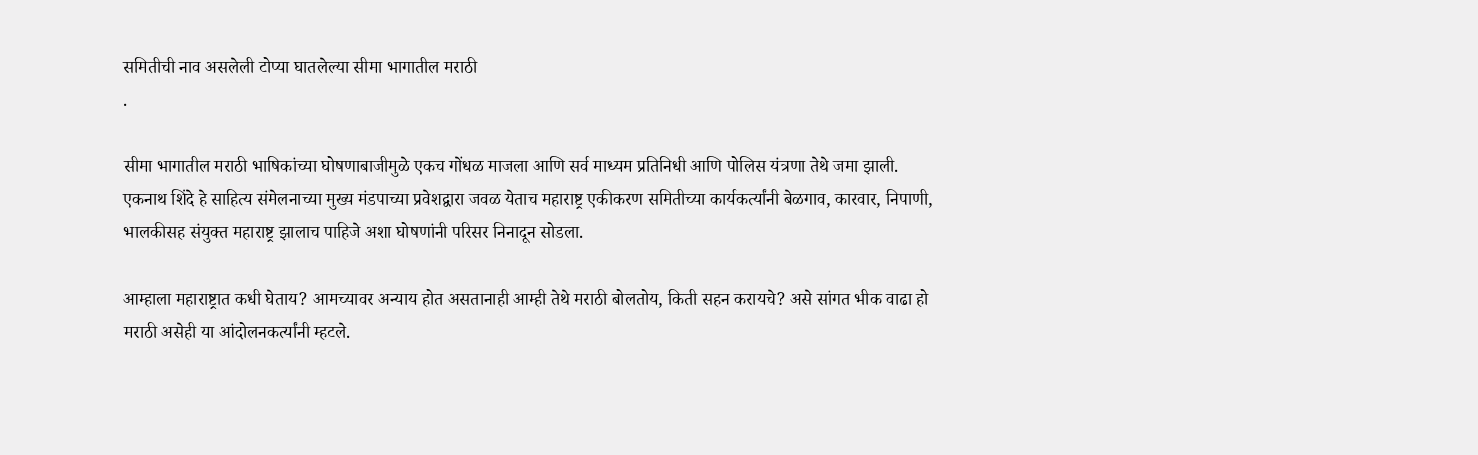समितीची नाव असलेली टोप्या घातलेल्या सीमा भागातील मराठी
.

सीमा भागातील मराठी भाषिकांच्या घोषणाबाजीमुळे एकच गोंधळ माजला आणि सर्व माध्यम प्रतिनिधी आणि पोलिस यंत्रणा तेथे जमा झाली. एकनाथ शिंदे हे साहित्य संमेलनाच्या मुख्य मंडपाच्या प्रवेशद्वारा जवळ येताच महाराष्ट्र एकीकरण समितीच्या कार्यकर्त्यांनी बेळगाव, कारवार, निपाणी, भालकीसह संयुक्त महाराष्ट्र झालाच पाहिजे अशा घोषणांनी परिसर निनादून सोडला.

आम्हाला महाराष्ट्रात कधी घेताय? आमच्यावर अन्याय होत असतानाही आम्ही तेथे मराठी बोलतोय, किती सहन करायचे? असे सांगत भीक वाढा हो मराठी असेही या आंदोलनकर्त्यांनी म्हटले.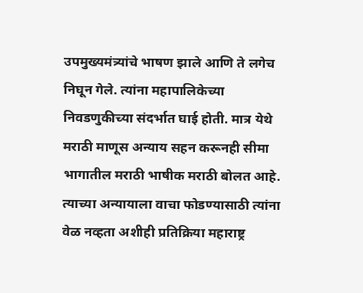उपमुख्यमंत्र्यांचे भाषण झाले आणि ते लगेच निघून गेले. त्यांना महापालिकेच्या निवडणुकीच्या संदर्भात घाई होती. मात्र येथे मराठी माणूस अन्याय सहन करूनही सीमा भागातील मराठी भाषीक मराठी बोलत आहे. त्याच्या अन्यायाला वाचा फोडण्यासाठी त्यांना वेळ नव्हता अशीही प्रतिक्रिया महाराष्ट्र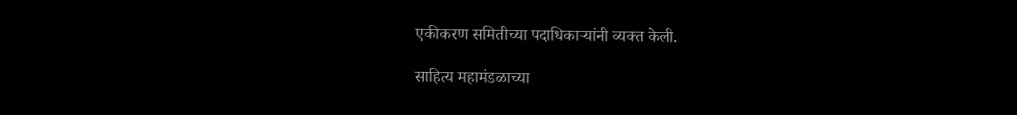एकीकरण समितीच्या पदाधिकाऱ्यांनी व्यक्त केली.

साहित्य महामंडळाच्या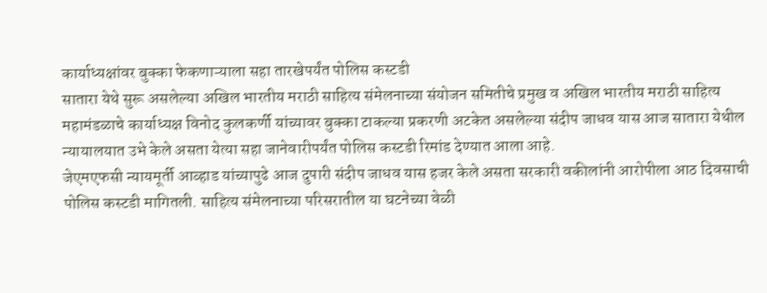कार्याध्यक्षांवर बुक्का फेकणाऱ्याला सहा तारखेपर्यंत पोलिस कस्टडी
सातारा येथे सुरू असलेल्या अखिल भारतीय मराठी साहित्य संमेलनाच्या संयोजन समितीचे प्रमुख व अखिल भारतीय मराठी साहित्य महामंडळाचे कार्याध्यक्ष विनोद कुलकर्णी यांच्यावर बुक्का टाकल्या प्रकरणी अटकेत असलेल्या संदीप जाधव यास आज सातारा येथील न्यायालयात उभे केले असता येत्या सहा जानेवारीपर्यंत पोलिस कस्टडी रिमांड देण्यात आला आहे.
जेएमएफसी न्यायमूर्ती आव्हाड यांच्यापुढे आज दुपारी संदीप जाधव यास हजर केले असता सरकारी वकीलांनी आरोपीला आठ दिवसाची पोलिस कस्टडी मागितली. साहित्य संमेलनाच्या परिसरातील या घटनेच्या वेळी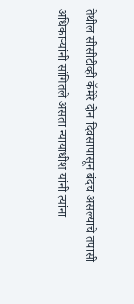तेथील सीसीटीव्ही कॅमेरे दोन दिवसापासून बंदच असल्याचे तपासी अधिकाऱ्यांनी सांगितले असता न्यायाधीश यांनी त्यांना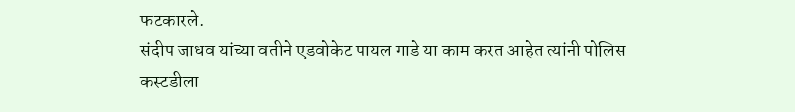फटकारले.
संदीप जाधव यांच्या वतीने एडवोकेट पायल गाडे या काम करत आहेत त्यांनी पोलिस कस्टडीला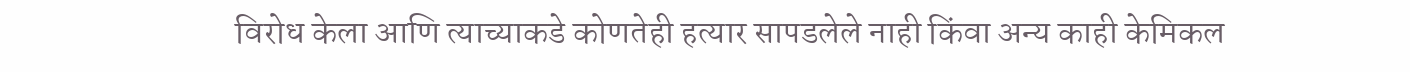विरोध केला आणि त्याच्याकडे कोणतेही हत्यार सापडलेले नाही किंवा अन्य काही केमिकल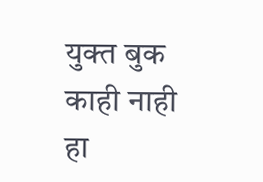युक्त बुक काही नाही हा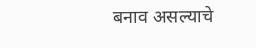बनाव असल्याचे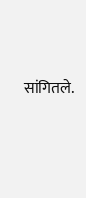सांगितले.